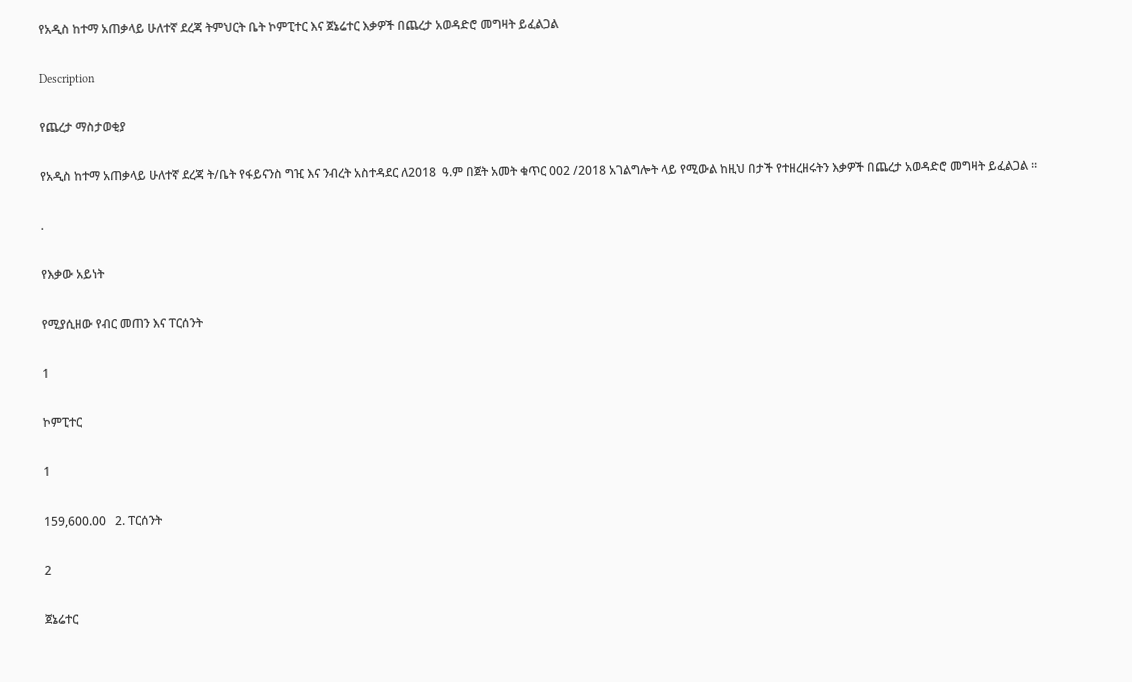የአዲስ ከተማ አጠቃላይ ሁለተኛ ደረጃ ትምህርት ቤት ኮምፒተር እና ጀኔሬተር እቃዎች በጨረታ አወዳድሮ መግዛት ይፈልጋል

Description

የጨረታ ማስታወቂያ

የአዲስ ከተማ አጠቃላይ ሁለተኛ ደረጃ ት/ቤት የፋይናንስ ግዢ እና ንብረት አስተዳደር ለ2018  ዓ.ም በጀት አመት ቁጥር 002 /2018 አገልግሎት ላይ የሚውል ከዚህ በታች የተዘረዘሩትን እቃዎች በጨረታ አወዳድሮ መግዛት ይፈልጋል ።

.

የእቃው አይነት

የሚያሲዘው የብር መጠን እና ፐርሰንት

1

ኮምፒተር

1

159,600.00   2. ፐርሰንት

2

ጀኔሬተር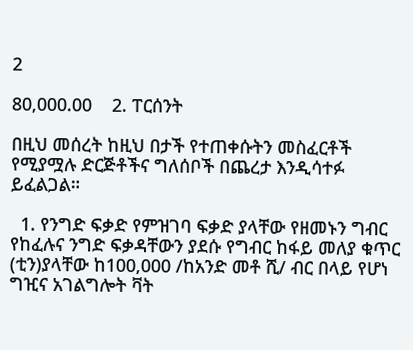2

80,000.00    2. ፐርሰንት

በዚህ መሰረት ከዚህ በታች የተጠቀሱትን መስፈርቶች የሚያሟሉ ድርጅቶችና ግለሰቦች በጨረታ እንዲሳተፉ ይፈልጋል።

  1. የንግድ ፍቃድ የምዝገባ ፍቃድ ያላቸው የዘመኑን ግብር የከፈሉና ንግድ ፍቃዳቸውን ያደሱ የግብር ከፋይ መለያ ቁጥር (ቲን)ያላቸው ከ100,000 /ከአንድ መቶ ሺ/ ብር በላይ የሆነ ግዢና አገልግሎት ቫት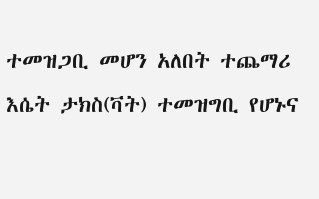ተመዝጋቢ መሆን አለበት ተጨማሪ እሴት ታክስ(ቫት) ተመዝግቢ የሆኑና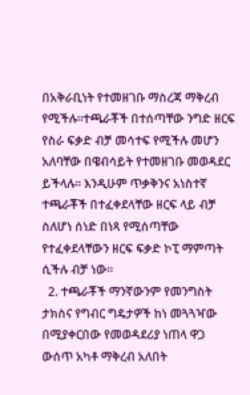በአቅራቢነት የተመዘገቡ ማስረጃ ማቅረብ የሚችሉ፡፡ተጫራቾች በተሰጣቸው ንግድ ዘርፍ የስራ ፍቃድ ብቻ መሳተፍ የሚችሉ መሆን አለባቸው በዌብሳይት የተመዘገቡ መወዳደር ይችላሉ። እንዲሁም ጥቃቅንና አነስተኛ ተጫራቾች በተፈቀደላቸው ዘርፍ ላይ ብቻ ስለሆነ ሰነድ በነጻ የሚሰጣቸው የተፈቀደላቸውን ዘርፍ ፍቃድ ኮፒ ማምጣት ሲችሉ ብቻ ነው።
  2. ተጫራቾች ማንኛውንም የመንግስት ታክስና የግብር ግዴታዎች ከነ መጓጓዣው በሚያቀርበው የመወዳደሪያ ነጠላ ዋጋ ውሰጥ አካቶ ማቅረብ አለበት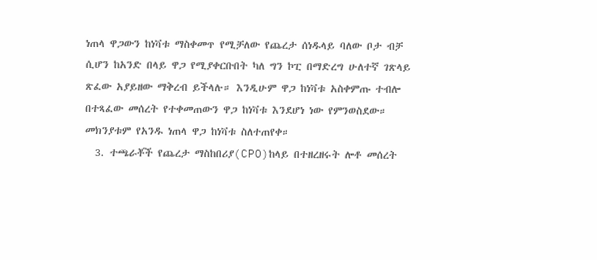ነጠላ ዋጋውን ከነቫቱ ማስቀመጥ የሚቻለው የጨረታ ሰነዱላይ ባለው ቦታ ብቻ ሲሆን ከአንድ በላይ ዋጋ የሚያቀርቡበት ካለ ግን ኮፒ በማድረግ ሁለተኛ ገጽላይ ጽፈው አያይዘው ማቅረብ ይችላሉ። እንዲሁም ዋጋ ከነቫቱ አስቀምጡ ተብሎ በተጻፈው መሰረት የተቀመጠውን ዋጋ ከነቫቱ እንደሆነ ነው የምንወስደው። መክንያቱም የአንዱ ነጠላ ዋጋ ከነቫቱ ስለተጠየቀ።
  3. ተጫራቾች የጨረታ ማስከበሪያ(CPO)ከላይ በተዘረዘሩት ሎቶ መሰረት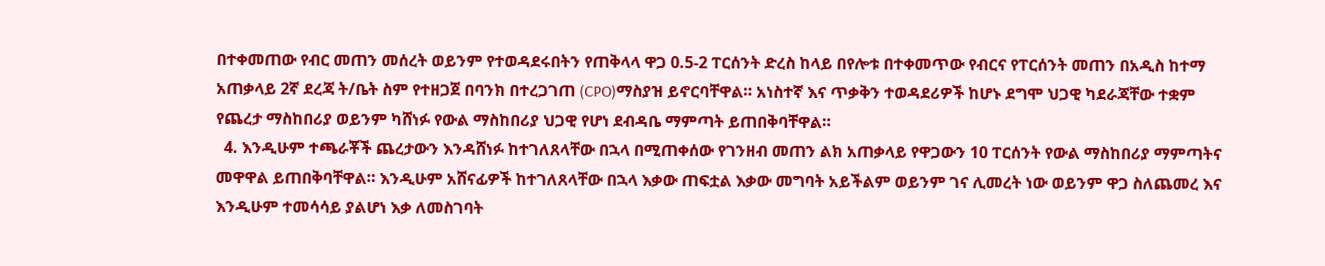በተቀመጠው የብር መጠን መሰረት ወይንም የተወዳደሩበትን የጠቅላላ ዋጋ 0.5-2 ፐርሰንት ድረስ ከላይ በየሎቱ በተቀመጥው የብርና የፐርሰንት መጠን በአዲስ ከተማ አጠቃላይ 2ኛ ደረጃ ት/ቤት ስም የተዘጋጀ በባንክ በተረጋገጠ (CPO)ማስያዝ ይኖርባቸዋል። አነስተኛ እና ጥቃቅን ተወዳደሪዎች ከሆኑ ደግሞ ህጋዊ ካደራጃቸው ተቋም የጨረታ ማስከበሪያ ወይንም ካሸነፉ የውል ማስከበሪያ ህጋዊ የሆነ ደብዳቤ ማምጣት ይጠበቅባቸዋል።
  4. እንዲሁም ተጫራቾች ጨረታውን እንዳሸነፉ ከተገለጸላቸው በኋላ በሚጠቀሰው የገንዘብ መጠን ልክ አጠቃላይ የዋጋውን 10 ፐርሰንት የውል ማስከበሪያ ማምጣትና መዋዋል ይጠበቅባቸዋል። እንዲሁም አሸናፊዎች ከተገለጸላቸው በኋላ እቃው ጠፍቷል እቃው መግባት አይችልም ወይንም ገና ሊመረት ነው ወይንም ዋጋ ስለጨመረ እና እንዲሁም ተመሳሳይ ያልሆነ እቃ ለመስገባት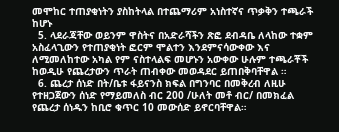መሞከር ተጠያቂነትን ያስከትላል በተጨማሪም አነስተኛና ጥቃቅን ተጫራች ከሆኑ
  5. ላደራጃቸው ወይንም ዋስትና በአድራሻችን ጽፎ ደብዳቤ ለላከው ተቋም አስፈላጊውን የተጠያቂነት ፎርም ሞልተን እንደምናሳውቀው እና ለሚመለከተው አካል የም ናስተላልፍ መሆኑን አውቀው ሁሉም ተጫራቾች ከወዲሁ የጨረታውን ጥራት ጠብቀው መወዳደር ይጠበቅባቸዋል ።
  6. ጨረታ ሰነድ በት/ቤቱ ፋይናንስ ክፍል በግንባር በመቅረብ ለዚሁ የተዘጋጀውን ሰነድ የማይመለስ ብር 200 /ሁለት መቶ ብር/ በመክፈል የጨረታ ሰነዱን ከቢሮ ቁጥር 10 መውሰድ ይኖርባቸዋል።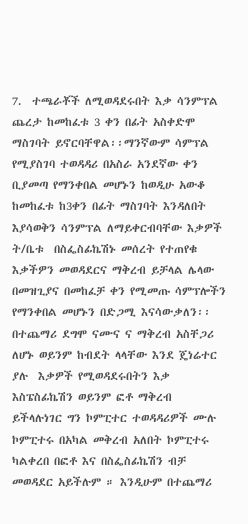7.  ተጫራቾች ለሚወዳደሩበት እቃ ሳንምፕል ጨረታ ከመከፈቱ 3 ቀን በፊት አስቀድሞ ማስገባት ይኖርባቸዋል፡፡ማንኛውም ሳምፕል የሚያስገባ ተወዳዳሪ በአስራ አንደኛው ቀን ቢያመጣ የማንቀበል መሆኑን ከወዲሁ አውቆ ከመከፈቱ ከ3ቀን በፊት ማስገባት እንዳለበት እያሳወቅን ሳንምፕል ለማይቀርብባቸው እቃዎች ት/ቤቱ  በስፌስፊኬሽኑ መሰረት የተጠየቁ እቃችዎን መወዳደርና ማቅረብ ይቻላል ሌላው በመዝጊያና በመከፈቻ ቀን የሚመጡ ሳምፕሎችን የማንቀበል መሆኑን በድጋሚ እናሳውቃለን፡፡ በተጨማሪ ደግሞ ናሙና ና ማቅረብ አስቸጋሪ ለሆኑ ወይንም ከብደት ላላቸው እንደ ጄነሬተር ያሉ  እቃዎች የሚወዳደሩበትን እቃ እስፔስፊኬሽን ወይንም ፎቶ ማቅረብ ይችላሉነገር ግን ኮምፒተር ተወዳዳሪዎች ሙሉ ኮምፒተሩ በአካል መቅረብ አለበት ኮምፒተሩ ካልቀረበ በፎቶ እና በስፌስፊኬሽን ብቻ መወዳደር አይችሉም ። እንዲሁም በተጨማሪ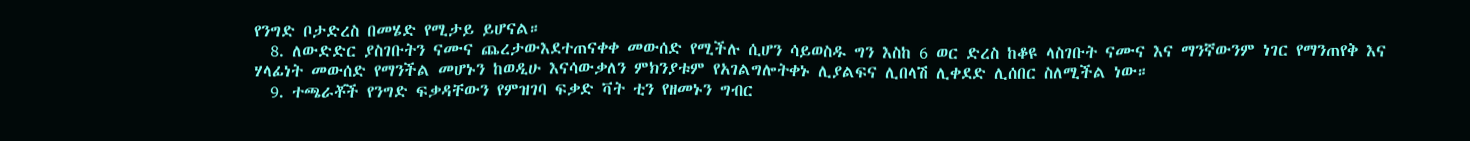የንግድ ቦታድረስ በመሄድ የሚታይ ይሆናል።
  8. ለውድድር ያስገቡትን ናሙና ጨረታውእደተጠናቀቀ መውሰድ የሚችሉ ሲሆን ሳይወስዱ ግን እስከ 6 ወር ድረስ ከቆዩ ላስገቡት ናሙና እና ማንኛውንም ነገር የማንጠየቅ እና ሃላፊነት መውሰድ የማንችል መሆኑን ከወዲሁ እናሳውቃለን ምክንያቱም የአገልግሎትቀኑ ሊያልፍና ሊበላሽ ሊቀደድ ሊሰበር ስለሚችል ነው።
  9. ተጫራቾች የንግድ ፍቃዳቸውን የምዝገባ ፍቃድ ቫት ቲን የዘመኑን ግብር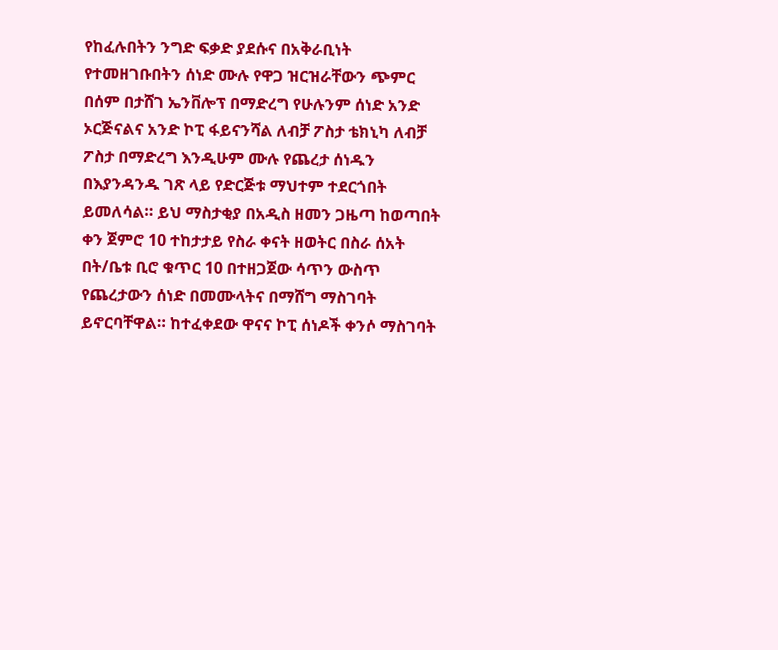የከፈሉበትን ንግድ ፍቃድ ያደሱና በአቅራቢነት የተመዘገቡበትን ሰነድ ሙሉ የዋጋ ዝርዝራቸውን ጭምር በሰም በታሸገ ኤንቨሎፕ በማድረግ የሁሉንም ሰነድ አንድ ኦርጅናልና አንድ ኮፒ ፋይናንሻል ለብቻ ፖስታ ቴክኒካ ለብቻ ፖስታ በማድረግ እንዲሁም ሙሉ የጨረታ ሰነዱን በእያንዳንዱ ገጽ ላይ የድርጅቱ ማህተም ተደርጎበት ይመለሳል። ይህ ማስታቂያ በአዲስ ዘመን ጋዜጣ ከወጣበት ቀን ጀምሮ 10 ተከታታይ የስራ ቀናት ዘወትር በስራ ሰአት በት/ቤቱ ቢሮ ቁጥር 10 በተዘጋጀው ሳጥን ውስጥ የጨረታውን ሰነድ በመሙላትና በማሸግ ማስገባት ይኖርባቸዋል። ከተፈቀደው ዋናና ኮፒ ሰነዶች ቀንሶ ማስገባት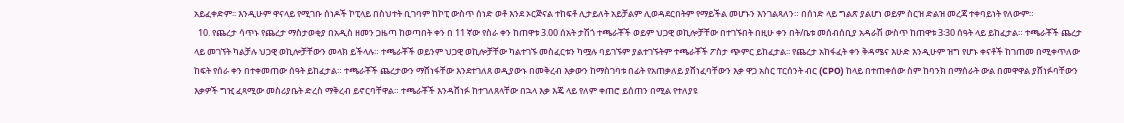አይፈቀድም፡፡ እንዲሁም ዋናላይ የሚገቡ ሰነዶች ኮፒላይ በስህተት ቢገባም ከኮፒ ውስጥ ሰነድ ወቶ እንደ ኦርጅናል ተከፍቶ ሊታይለት አይቻልም ሊወዳደርበትም የማይችል መሆኑን እንገልጻለን። በሰነድ ላይ ግልጽ ያልሆነ ወይም ስርዝ ድልዝ መረጃ ተቀባይነት የለውም።
  10. የጨረታ ሳጥኑ የጨረታ ማስታወቂያ በአዲስ ዘመን ጋዜጣ ከወጣበት ቀን በ 11 ኛው የስራ ቀን ከጠዋቱ 3.00 ሰአት ታሽጎ ተጫራቾች ወይም ህጋዊ ወኪሎቻቸው በተገኙበት በዚሁ ቀን በት/ቤቱ መሰብሰቢያ አዳራሽ ውስጥ ከጠዋቱ 3፡30 ሰዓት ላይ ይከፈታል። ተጫራቾች ጨረታ ላይ መገኘት ካልቻሉ ህጋዊ ወኪሎቻቸውን መላክ ይችላሉ። ተጫራቾች ወይንም ህጋዊ ወኪሎቻቸው ካልተገኙ መስፈርቱን ካሟሉ ባይገኙም ያልተገኙትም ተጫራቾች ፖስታ ጭምር ይከፈታል፡፡ የጨረታ አከፋፈት ቀን ቅዳሜና እሁድ እንዲሁም ዝግ የሆኑ ቀናቶች ከገጠመ በሚቀጥለው ከፍት የሰራ ቀን በተቀመጠው ሰዓት ይከፈታል። ተጫራቾች ጨረታውን ማሸነፋቸው እንደተገለጸ ወዲያውኑ በመቅረብ እቃውን ከማስገባቱ በፊት የአጠቃለይ ያሸነፈባቸውን እቃ ዋጋ አስር ፐርሰንት ብር (CPO) ከላይ በተጠቀሰው ስም ከባንክ በማሰራት ውል በመዋዋል ያሸነፉባቸውን እቃዎች ግዢ ፈጻሚው መስሪያቤት ድረስ ማቅረብ ይኖርባቸዋል። ተጫራቾች እንዳሸነፉ ከተገለጸላቸው በኋላ እቃ እጄ ላይ የለም ቀጠሮ ይሰጠን በሚል የተለያዩ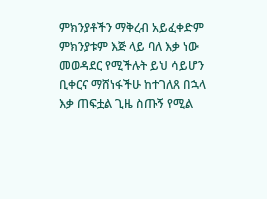ምክንያቶችን ማቅረብ አይፈቀድም ምክንያቱም እጅ ላይ ባለ እቃ ነው መወዳደር የሚችሉት ይህ ሳይሆን ቢቀርና ማሸነፋችሁ ከተገለጸ በኋላ እቃ ጠፍቷል ጊዜ ስጡኝ የሚል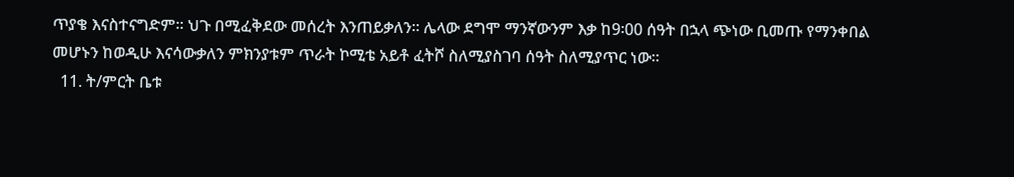ጥያቄ እናስተናግድም። ህጉ በሚፈቅደው መሰረት እንጠይቃለን፡፡ ሌላው ደግሞ ማንኛውንም እቃ ከ9፡00 ሰዓት በኋላ ጭነው ቢመጡ የማንቀበል መሆኑን ከወዲሁ እናሳውቃለን ምክንያቱም ጥራት ኮሚቴ አይቶ ፈትሾ ስለሚያስገባ ሰዓት ስለሚያጥር ነው።
  11. ት/ምርት ቤቱ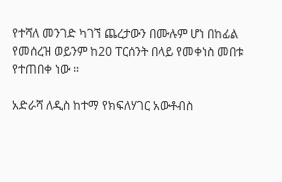የተሻለ መንገድ ካገኘ ጨረታውን በሙሉም ሆነ በከፊል የመሰረዝ ወይንም ከ20 ፐርሰንት በላይ የመቀነስ መበቱ የተጠበቀ ነው ።

አድራሻ ለዲስ ከተማ የክፍለሃገር አውቶብስ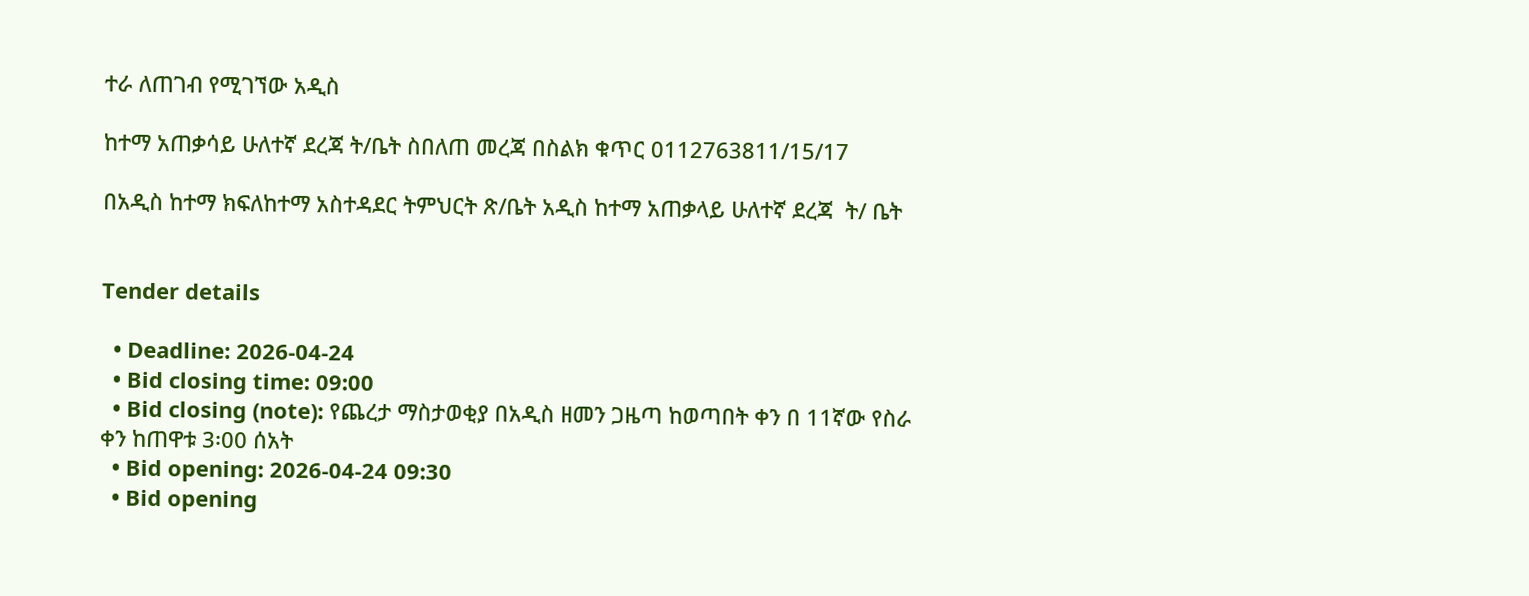ተራ ለጠገብ የሚገኘው አዲስ

ከተማ አጠቃሳይ ሁለተኛ ደረጃ ት/ቤት ስበለጠ መረጃ በስልክ ቁጥር 0112763811/15/17

በአዲስ ከተማ ክፍለከተማ አስተዳደር ትምህርት ጽ/ቤት አዲስ ከተማ አጠቃላይ ሁለተኛ ደረጃ  ት/ ቤት


Tender details

  • Deadline: 2026-04-24
  • Bid closing time: 09:00
  • Bid closing (note): የጨረታ ማስታወቂያ በአዲስ ዘመን ጋዜጣ ከወጣበት ቀን በ 11ኛው የስራ ቀን ከጠዋቱ 3፡00 ሰአት
  • Bid opening: 2026-04-24 09:30
  • Bid opening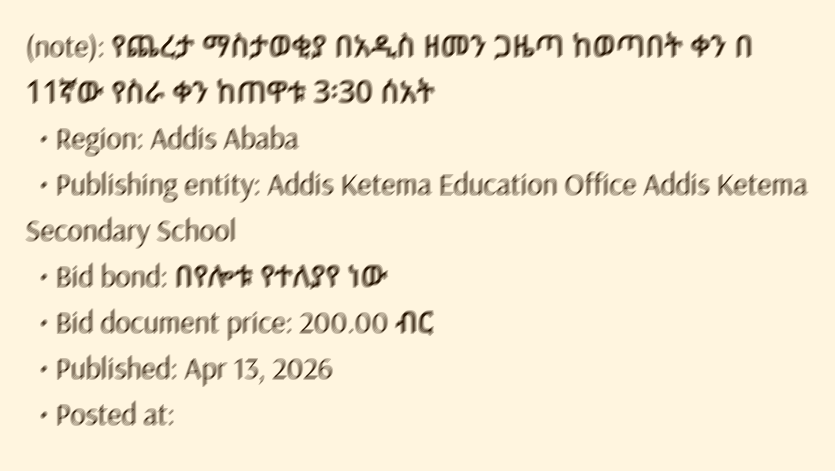(note): የጨረታ ማስታወቂያ በአዲስ ዘመን ጋዜጣ ከወጣበት ቀን በ 11ኛው የስራ ቀን ከጠዋቱ 3፡30 ሰአት
  • Region: Addis Ababa
  • Publishing entity: Addis Ketema Education Office Addis Ketema Secondary School
  • Bid bond: በየሎቱ የተለያየ ነው
  • Bid document price: 200.00 ብር
  • Published: Apr 13, 2026
  • Posted at: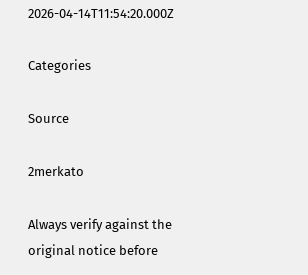2026-04-14T11:54:20.000Z

Categories

Source

2merkato

Always verify against the original notice before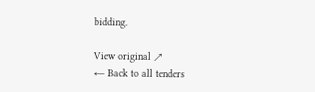bidding.

View original ↗
← Back to all tenders